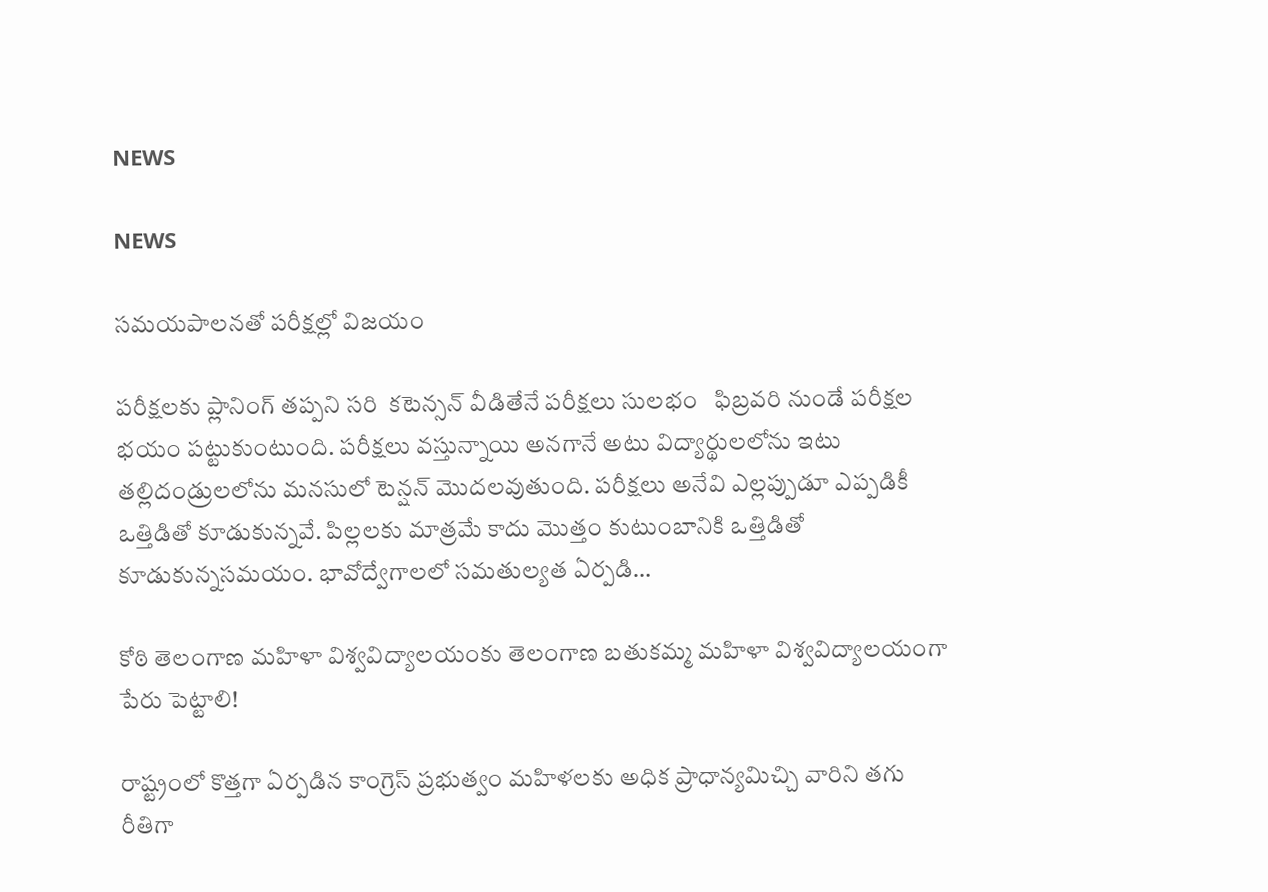NEWS

NEWS

సమయపాలనతో పరీక్షల్లో విజయం

పరీక్షలకు ప్లానింగ్‌ తప్పని సరి  కటెన్సన్‌ వీడితేనే పరీక్షలు సులభం   ఫిబ్రవరి నుండే పరీక్షల భయం పట్టుకుంటుంది. పరీక్షలు వస్తున్నాయి అనగానే అటు విద్యార్థులలోను ఇటు తల్లిదండ్రులలోను మనసులో టెన్షన్‌ మొదలవుతుంది. పరీక్షలు అనేవి ఎల్లప్పుడూ ఎప్పడికీ ఒత్తిడితో కూడుకున్నవే. పిల్లలకు మాత్రమే కాదు మొత్తం కుటుంబానికి ఒత్తిడితో కూడుకున్నసమయం. భావోద్వేగాలలో సమతుల్యత ఏర్పడి…

కోఠి తెలంగాణ మహిళా విశ్వవిద్యాలయంకు తెలంగాణ బతుకమ్మ మహిళా విశ్వవిద్యాలయంగా పేరు పెట్టాలి!

రాష్ట్రంలో కొత్తగా ఏర్పడిన కాంగ్రెస్‌ ప్రభుత్వం మహిళలకు అధిక ప్రాధాన్యమిచ్చి వారిని తగు రీతిగా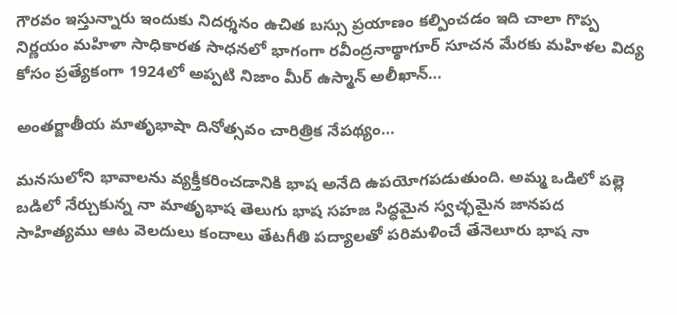గౌరవం ఇస్తున్నారు ఇందుకు నిదర్శనం ఉచిత బస్సు ప్రయాణం కల్పించడం ఇది చాలా గొప్ప నిర్ణయం మహిళా సాధికారత సాధనలో భాగంగా రవీంద్రనాథ్ఠాగూర్‌ సూచన మేరకు మహిళల విద్య కోసం ప్రత్యేకంగా 1924లో అప్పటి నిజాం మీర్‌ ఉస్మాన్‌ అలీఖాన్‌…

అంతర్జాతీయ మాతృభాషా దినోత్సవం చారిత్రిక నేపథ్యం…

మనసులోని భావాలను వ్యక్తీకరించడానికి భాష అనేది ఉపయోగపడుతుంది. అమ్మ ఒడిలో పల్లె బడిలో నేర్చుకున్న నా మాతృభాష తెలుగు భాష సహజ సిద్ధమైన స్వచ్ఛమైన జానపద సాహిత్యము ఆట వెలదులు కందాలు తేటగీతి పద్యాలతో పరిమళించే తేనెలూరు భాష నా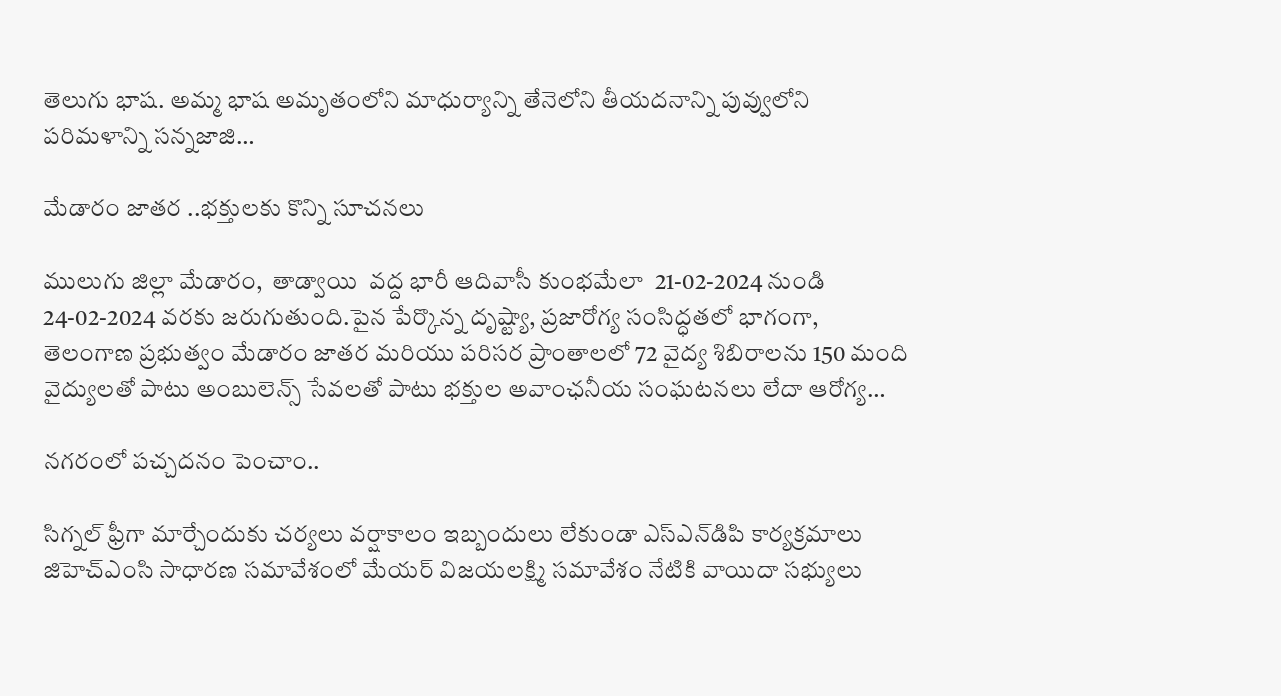తెలుగు భాష. అమ్మ భాష అమృతంలోని మాధుర్యాన్ని తేనెలోని తీయదనాన్ని పువ్వులోని పరిమళాన్ని సన్నజాజి…

మేడారం జాతర ..భక్తులకు కొన్ని సూచనలు

ములుగు జిల్లా మేడారం,  తాడ్వాయి  వద్ద భారీ ఆదివాసీ కుంభమేలా  21-02-2024 నుండి 24-02-2024 వరకు జరుగుతుంది.పైన పేర్కొన్న దృష్ట్యా, ప్రజారోగ్య సంసిద్ధతలో భాగంగా, తెలంగాణ ప్రభుత్వం మేడారం జాతర మరియు పరిసర ప్రాంతాలలో 72 వైద్య శిబిరాలను 150 మంది వైద్యులతో పాటు అంబులెన్స్ సేవలతో పాటు భక్తుల అవాంఛనీయ సంఘటనలు లేదా ఆరోగ్య…

నగరంలో పచ్చదనం పెంచాం..

సిగ్నల్‌ ఫ్రీగా మార్చేందుకు చర్యలు వర్షాకాలం ఇబ్బందులు లేకుండా ఎస్‌ఎన్‌డిపి కార్యక్రమాలు జిహెచ్‌ఎంసి సాధారణ సమావేశంలో మేయర్‌ విజయలక్ష్మి సమావేశం నేటికి వాయిదా సభ్యులు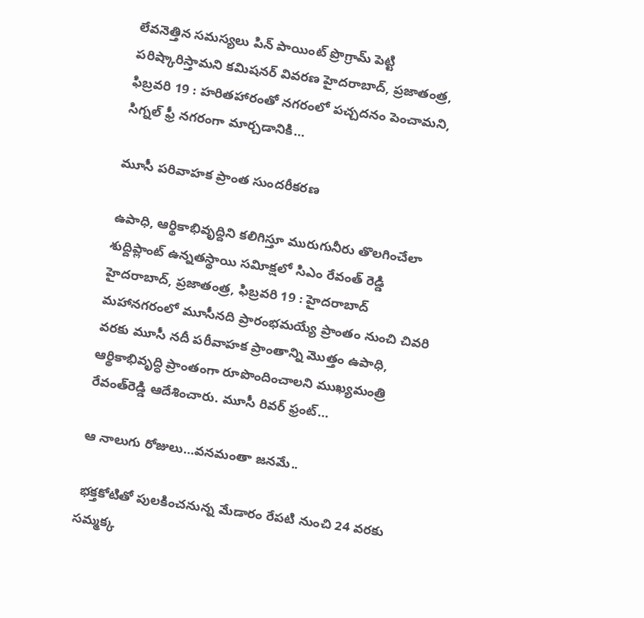లేవనెత్తిన సమస్యలు పిన్‌ పాయింట్‌ ప్రొగ్రామ్‌ పెట్టి పరిష్కారిస్తామని కమిషనర్‌ వివరణ హైదరాబాద్‌, ప్రజాతంత్ర, ఫిబ్రవరి 19 : హరితహారంతో నగరంలో పచ్చదనం పెంచామని, సిగ్నల్‌ ఫ్రీ నగరంగా మార్చడానికి…

మూసీ పరివాహక ప్రాంత సుందరీకరణ

ఉపాధి, ఆర్థికాభివృద్దిని కలిగిస్తూ మురుగునీరు తొలగించేలా శుద్దిప్లాంట్‌ ఉన్నతస్థాయి సవిూక్షలో సిఎం రేవంత్‌ రెడ్డి   హైదరాబాద్‌, ప్రజాతంత్ర, ఫిబ్రవరి 19 : హైదరాబాద్‌ మహానగరంలో మూసీనది ప్రారంభమయ్యే ప్రాంతం నుంచి చివరి వరకు మూసీ నదీ పరీవాహక ప్రాంతాన్ని మొత్తం ఉపాధి, ఆర్థికాభివృద్ధి ప్రాంతంగా రూపొందించాలని ముఖ్యమంత్రి రేవంత్‌రెడ్డి ఆదేశించారు. మూసీ రివర్‌ ఫ్రంట్‌…

ఆ నాలుగు రోజులు…వనమంతా జనమే..

 భక్తకోటితో పులకించనున్న మేడారం రేపటి నుంచి 24 వరకు  సమ్మక్క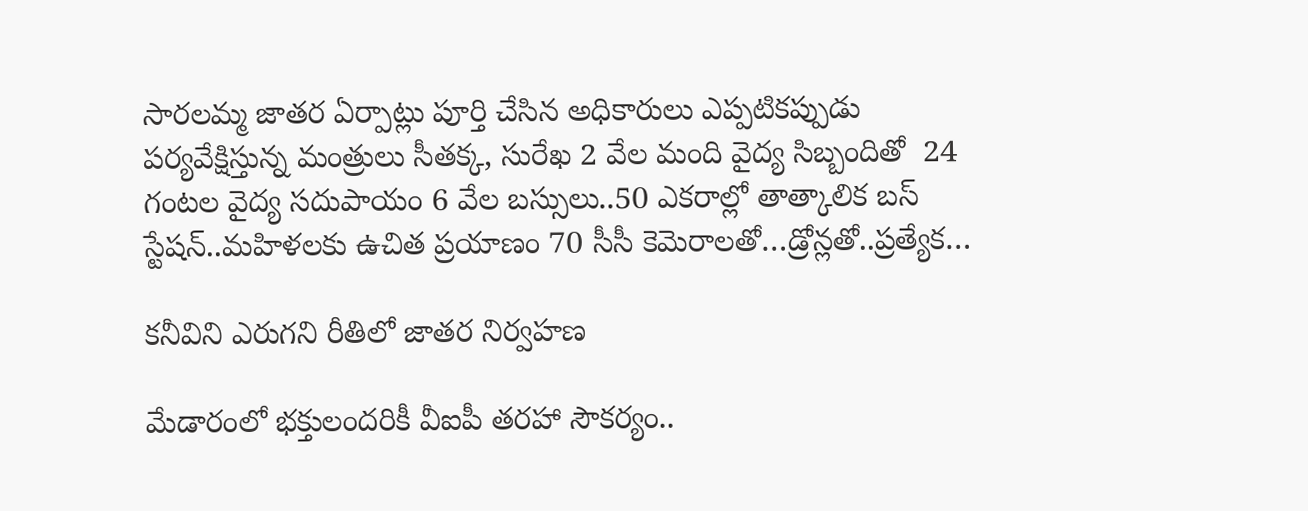సారలమ్మ జాతర ఏర్పాట్లు పూర్తి చేసిన అధికారులు ఎప్పటికప్పుడు పర్యవేక్షిస్తున్న మంత్రులు సీతక్క, సురేఖ 2 వేల మంది వైద్య సిబ్బందితో  24 గంటల వైద్య సదుపాయం 6 వేల బస్సులు..50 ఎకరాల్లో తాత్కాలిక బస్‌ స్టేషన్‌..మహిళలకు ఉచిత ప్రయాణం 70 సీసీ కెమెరాలతో…డ్రోన్లతో..ప్రత్యేక…

కనీవిని ఎరుగని రీతిలో జాతర నిర్వహణ

మేడారంలో భక్తులందరికీ వీఐపీ తరహా సౌకర్యం..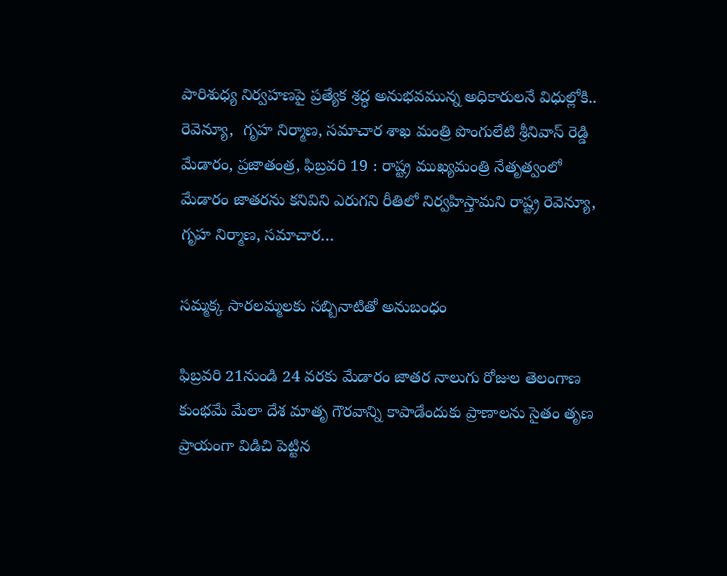పారిశుధ్య నిర్వహణపై ప్రత్యేక శ్రద్ధ అనుభవమున్న అధికారులనే విధుల్లోకి.. రెవెన్యూ,  గృహ నిర్మాణ, సమాచార శాఖ మంత్రి పొంగులేటి శ్రీనివాస్‌ రెడ్డి మేడారం, ప్రజాతంత్ర, ఫిబ్రవరి 19 : రాష్ట్ర ముఖ్యమంత్రి నేతృత్వంలో మేడారం జాతరను కనివిని ఎరుగని రీతిలో నిర్వహిస్తామని రాష్ట్ర రెవెన్యూ, గృహ నిర్మాణ, సమాచార…

సమ్మక్క సారలమ్మలకు సబ్బినాటితో అనుబంధం

ఫిబ్రవరి 21నుండి 24 వరకు మేడారం జాతర నాలుగు రోజుల తెలంగాణ కుంభమే మేలా దేశ మాతృ గౌరవాన్ని కాపాడేందుకు ప్రాణాలను సైతం తృణ ప్రాయంగా విడిచి పెట్టిన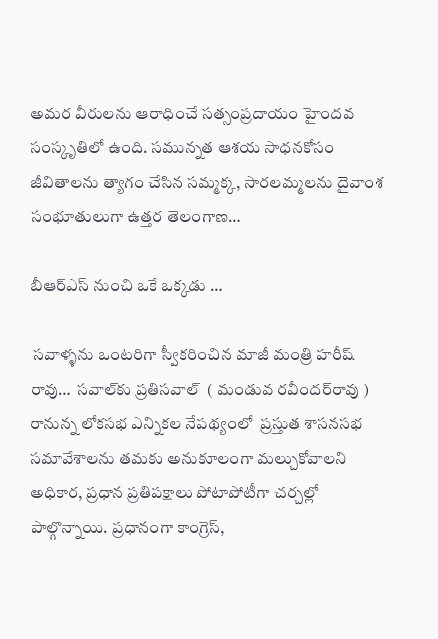అమర వీరులను ఆరాధించే సత్సంప్రదాయం హైందవ సంస్కృతిలో ఉంది. సమున్నత ఆశయ సాధనకోసం జీవితాలను త్యాగం చేసిన సమ్మక్క, సారలమ్మలను దైవాంశ సంభూతులుగా ఉత్తర తెలంగాణ…

బీఆర్‌ఎస్‌ నుంచి ఒకే ఒక్కడు …

 సవాళ్ళను ఒంటరిగా స్వీకరించిన మాజీ మంత్రి హరీష్‌ రావు…  సవాల్‌కు ప్రతిసవాల్‌  ( మండువ రవీందర్‌రావు )      రానున్న లోకసభ ఎన్నికల నేపథ్యంలో  ప్రస్తుత శాసనసభ సమావేశాలను తమకు అనుకూలంగా మల్చుకోవాలని అధికార, ప్రధాన ప్రతిపక్షాలు పోటాపోటీగా చర్చల్లో పాల్గొన్నాయి. ప్రధానంగా కాంగ్రెస్‌,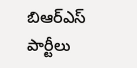బిఆర్‌ఎస్‌ పార్టీలు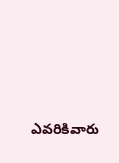ఎవరికివారు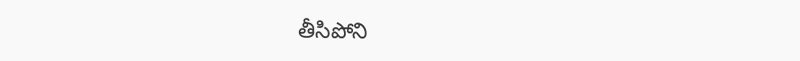తీసిపోని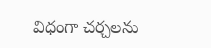విధంగా చర్చలను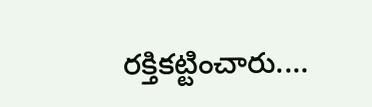రక్తికట్టించారు.…